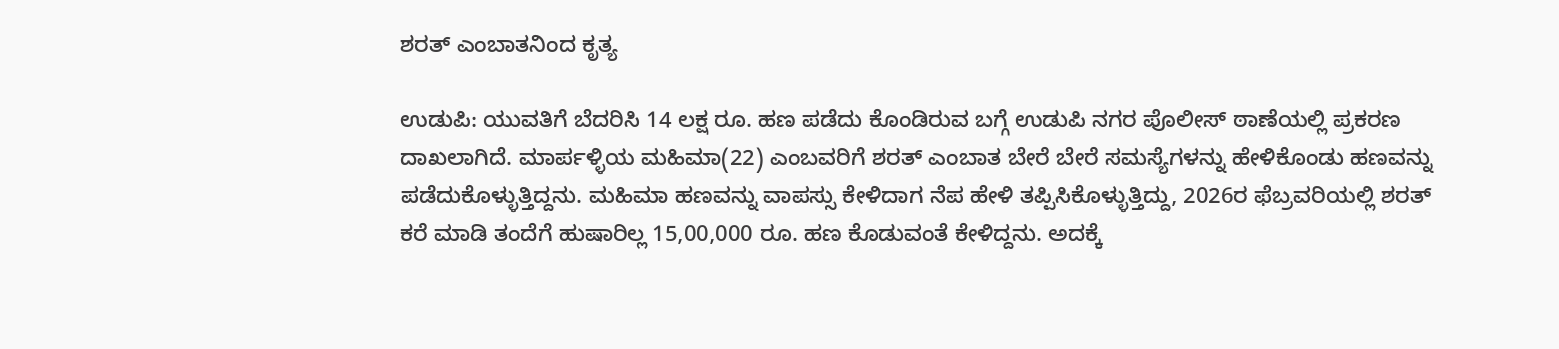ಶರತ್ ಎಂಬಾತನಿಂದ ಕೃತ್ಯ

ಉಡುಪಿ: ಯುವತಿಗೆ ಬೆದರಿಸಿ 14 ಲಕ್ಷ ರೂ. ಹಣ ಪಡೆದು ಕೊಂಡಿರುವ ಬಗ್ಗೆ ಉಡುಪಿ ನಗರ ಪೊಲೀಸ್ ಠಾಣೆಯಲ್ಲಿ ಪ್ರಕರಣ ದಾಖಲಾಗಿದೆ. ಮಾರ್ಪಳ್ಳಿಯ ಮಹಿಮಾ(22) ಎಂಬವರಿಗೆ ಶರತ್ ಎಂಬಾತ ಬೇರೆ ಬೇರೆ ಸಮಸ್ಯೆಗಳನ್ನು ಹೇಳಿಕೊಂಡು ಹಣವನ್ನು ಪಡೆದುಕೊಳ್ಳುತ್ತಿದ್ದನು. ಮಹಿಮಾ ಹಣವನ್ನು ವಾಪಸ್ಸು ಕೇಳಿದಾಗ ನೆಪ ಹೇಳಿ ತಪ್ಪಿಸಿಕೊಳ್ಳುತ್ತಿದ್ದು, 2026ರ ಫೆಬ್ರವರಿಯಲ್ಲಿ ಶರತ್ ಕರೆ ಮಾಡಿ ತಂದೆಗೆ ಹುಷಾರಿಲ್ಲ 15,00,000 ರೂ. ಹಣ ಕೊಡುವಂತೆ ಕೇಳಿದ್ದನು. ಅದಕ್ಕೆ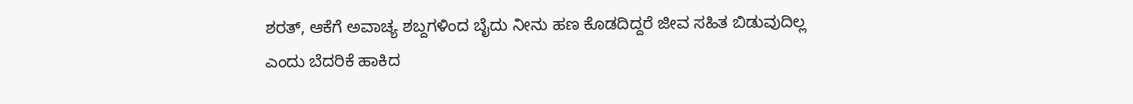ಶರತ್, ಆಕೆಗೆ ಅವಾಚ್ಯ ಶಬ್ದಗಳಿಂದ ಬೈದು ನೀನು ಹಣ ಕೊಡದಿದ್ದರೆ ಜೀವ ಸಹಿತ ಬಿಡುವುದಿಲ್ಲ ಎಂದು ಬೆದರಿಕೆ ಹಾಕಿದ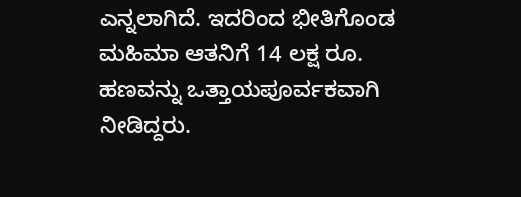ಎನ್ನಲಾಗಿದೆ. ಇದರಿಂದ ಭೀತಿಗೊಂಡ ಮಹಿಮಾ ಆತನಿಗೆ 14 ಲಕ್ಷ ರೂ. ಹಣವನ್ನು ಒತ್ತಾಯಪೂರ್ವಕವಾಗಿ ನೀಡಿದ್ದರು.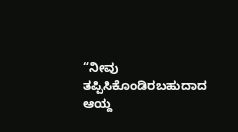“ನೀವು ತಪ್ಪಿಸಿಕೊಂಡಿರಬಹುದಾದ ಆಯ್ದ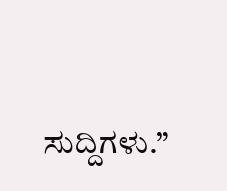ಸುದ್ದಿಗಳು.”